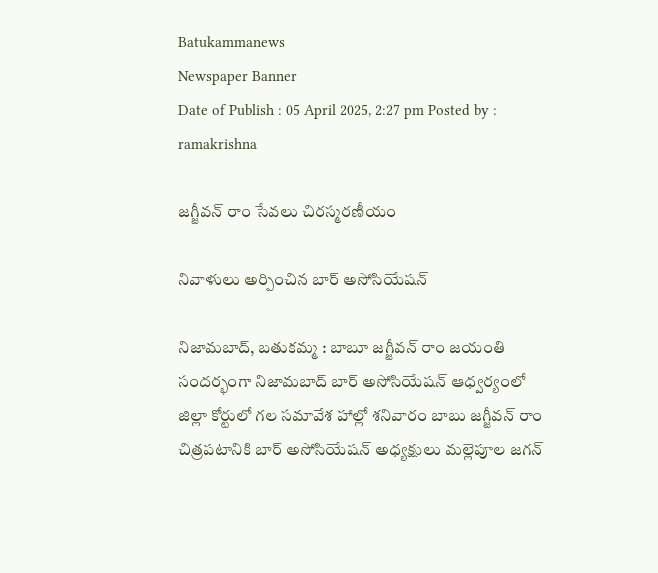Batukammanews
Newspaper Banner
Date of Publish : 05 April 2025, 2:27 pm Posted by : ramakrishna

జగ్జీవన్ రాం సేవలు చిరస్మరణీయం

నివాళులు అర్పించిన బార్ అసోసియేషన్

నిజామబాద్, బతుకమ్మ : బాబూ జగ్జీవన్ రాం జయంతి సందర్భంగా నిజామబాద్ బార్ అసోసియేషన్ ఆధ్వర్యంలో జిల్లా కోర్టులో గల సమావేశ హాల్లో శనివారం బాబు జగ్జీవన్ రాం చిత్రపటానికి బార్ అసోసియేషన్ అధ్యక్షులు మల్లెపూల జగన్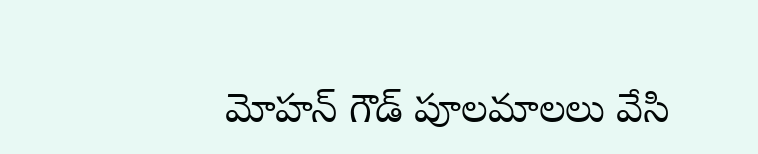మోహన్ గౌడ్ పూలమాలలు వేసి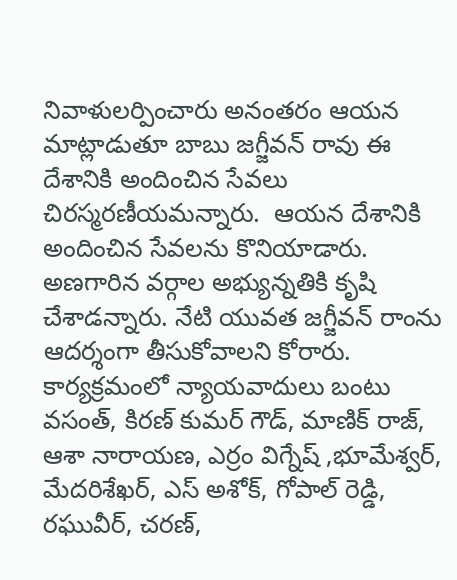నివాళులర్పించారు అనంతరం ఆయన మాట్లాడుతూ బాబు జగ్జీవన్ రావు ఈ దేశానికి అందించిన సేవలు చిరస్మరణీయమన్నారు.  ఆయన దేశానికి అందించిన సేవలను కొనియాడారు. అణగారిన వర్గాల అభ్యున్నతికి కృషి చేశాడన్నారు. నేటి యువత జగ్జీవన్ రాంను ఆదర్శంగా తీసుకోవాలని కోరారు. కార్యక్రమంలో న్యాయవాదులు బంటు వసంత్, కిరణ్ కుమర్ గౌడ్, మాణిక్ రాజ్, ఆశా నారాయణ, ఎర్రం విగ్నేష్ ,భూమేశ్వర్, మేదరిశేఖర్, ఎస్ అశోక్, గోపాల్ రెడ్డి, రఘువీర్, చరణ్,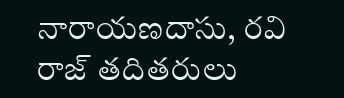నారాయణదాసు, రవి రాజ్ తదితరులు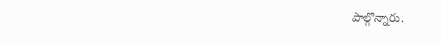పాల్గొన్నారు.